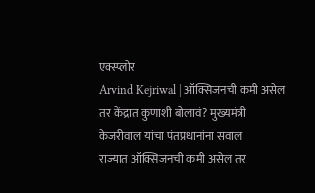एक्स्प्लोर
Arvind Kejriwal | ऑक्सिजनची कमी असेल तर केंद्रात कुणाशी बोलावं? मुख्यमंत्री केजरीवाल यांचा पंतप्रधानांना सवाल
राज्यात ऑक्सिजनची कमी असेल तर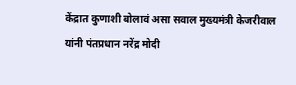केंद्रात कुणाशी बोलावं असा सवाल मुख्यमंत्री केजरीवाल यांनी पंतप्रधान नरेंद्र मोदी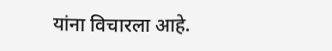यांना विचारला आहे.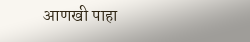आणखी पाहा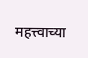महत्त्वाच्या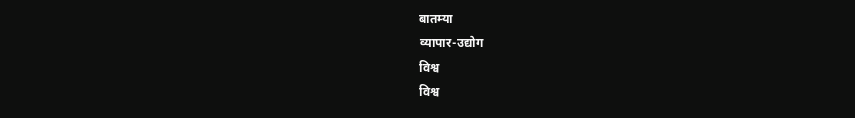बातम्या
व्यापार-उद्योग
विश्व
विश्व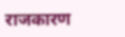राजकारण